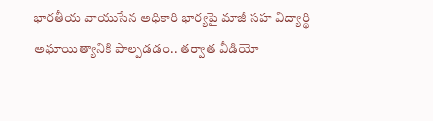భారతీయ వాయుసేన అధికారి భార్యపై మాజీ సహ విద్యార్థి అఘాయిత్యానికి పాల్పడడం.. తర్వాత వీడియో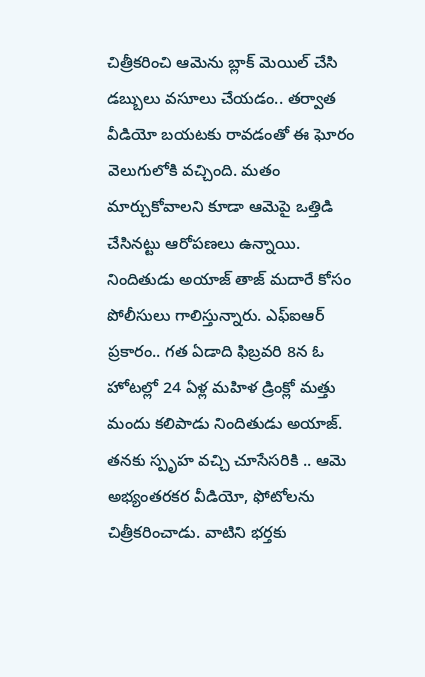చిత్రీకరించి ఆమెను బ్లాక్ మెయిల్ చేసి డబ్బులు వసూలు చేయడం.. తర్వాత వీడియో బయటకు రావడంతో ఈ ఘోరం వెలుగులోకి వచ్చింది. మతం మార్చుకోవాలని కూడా ఆమెపై ఒత్తిడి చేసినట్టు ఆరోపణలు ఉన్నాయి. నిందితుడు అయాజ్ తాజ్ మదారే కోసం పోలీసులు గాలిస్తున్నారు. ఎఫ్ఐఆర్ ప్రకారం.. గత ఏడాది ఫిబ్రవరి 8న ఓ హోటల్లో 24 ఏళ్ల మహిళ డ్రింక్లో మత్తు మందు కలిపాడు నిందితుడు అయాజ్. తనకు స్పృహ వచ్చి చూసేసరికి .. ఆమె అభ్యంతరకర వీడియో, ఫోటోలను చిత్రీకరించాడు. వాటిని భర్తకు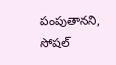పంపుతానని, సోషల్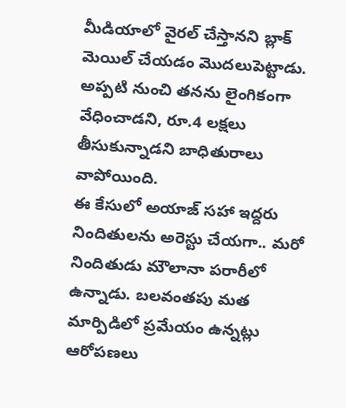మీడియాలో వైరల్ చేస్తానని బ్లాక్ మెయిల్ చేయడం మొదలుపెట్టాడు. అప్పటి నుంచి తనను లైంగికంగా వేధించాడని, రూ.4 లక్షలు తీసుకున్నాడని బాధితురాలు వాపోయింది.
ఈ కేసులో అయాజ్ సహా ఇద్దరు నిందితులను అరెస్టు చేయగా.. మరో నిందితుడు మౌలానా పరారీలో ఉన్నాడు. బలవంతపు మత మార్పిడిలో ప్రమేయం ఉన్నట్లు ఆరోపణలు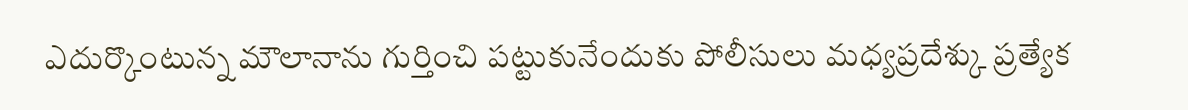ఎదుర్కొంటున్న మౌలానాను గుర్తించి పట్టుకునేందుకు పోలీసులు మధ్యప్రదేశ్కు ప్రత్యేక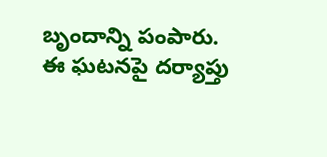బృందాన్ని పంపారు. ఈ ఘటనపై దర్యాప్తు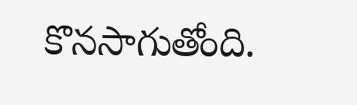కొనసాగుతోంది.